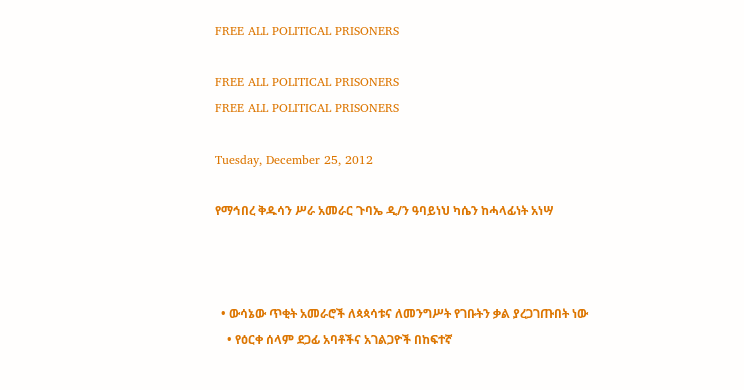FREE ALL POLITICAL PRISONERS

FREE ALL POLITICAL PRISONERS
FREE ALL POLITICAL PRISONERS

Tuesday, December 25, 2012

የማኅበረ ቅዱሳን ሥራ አመራር ጉባኤ ዲ/ን ዓባይነህ ካሴን ከሓላፊነት አነሣ



  • ውሳኔው ጥቂት አመራሮች ለጳጳሳቱና ለመንግሥት የገቡትን ቃል ያረጋገጡበት ነው
    • የዕርቀ ሰላም ደጋፊ አባቶችና አገልጋዮች በከፍተኛ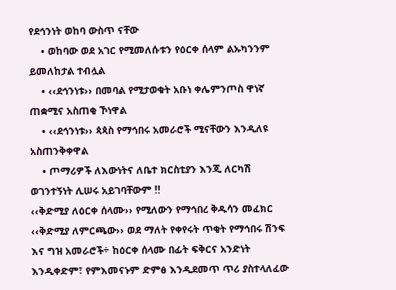የደኅንነት ወከባ ውስጥ ናቸው
    • ወከባው ወደ አገር የሚመለሱቱን የዕርቀ ሰላም ልኡካንንም ይመለከታል ተብሏል
    • ‹‹ደኅንነቱ›› በመባል የሚታወቁት አቡነ ቀሌምንጦስ ዋነኛ ጠቋሚና አስጠቂ ኾነዋል
    • ‹‹ደኅንነቱ›› ጳጳስ የማኅበሩ አመራሮች ሚናቸውን እንዲለዩ አስጠንቅቀዋል
    • ጦማሪዎች ለእውነትና ለቤተ ክርስቲያን እንጂ ለርካሽ ወገንተኝነት ሊሠሩ አይገባቸውም !!
‹‹ቅድሚያ ለዕርቀ ሰላሙ›› የሚለውን የማኅበረ ቅዱሳን መፈክር ‹‹ቅድሚያ ለምርጫው›› ወደ ማለት የቀየሩት ጥቂት የማኅበሩ ሽንፍ እና ግዝ አመራሮች÷ ከዕርቀ ሰላሙ በፊት ፍቅርና አንድነት እንዲቀድም፣ የምእመናኑም ድምፅ እንዲደመጥ ጥሪ ያስተላለፈው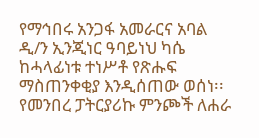የማኅበሩ አንጋፋ አመራርና አባል ዲ/ን ኢንጂነር ዓባይነህ ካሴ ከሓላፊነቱ ተነሥቶ የጽሑፍ ማስጠንቀቂያ እንዲሰጠው ወሰነ፡፡
የመንበረ ፓትርያሪኩ ምንጮች ለሐራ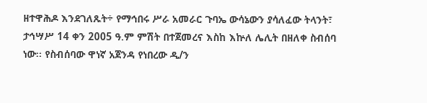ዘተዋሕዶ እንደገለጹት÷ የማኅበሩ ሥራ አመራር ጉባኤ ውሳኔውን ያሳለፈው ትላንት፣ ታኅሣሥ 14 ቀን 2005 ዓ.ም ምሽት በተጀመረና እስከ እኵለ ሌሊት በዘለቀ ስብሰባ ነው፡፡ የስብሰባው ዋነኛ አጀንዳ የነበረው ዲ/ን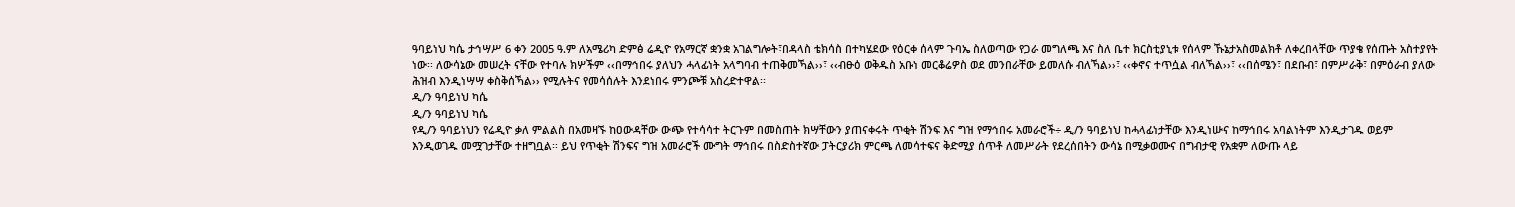ዓባይነህ ካሴ ታኅሣሥ 6 ቀን 2005 ዓ.ም ለአሜሪካ ድምፅ ሬዲዮ የአማርኛ ቋንቋ አገልግሎት፣በዳላስ ቴክሳስ በተካሄደው የዕርቀ ሰላም ጉባኤ ስለወጣው የጋራ መግለጫ እና ስለ ቤተ ክርስቲያኒቱ የሰላም ኹኔታአስመልክቶ ለቀረበላቸው ጥያቄ የሰጡት አስተያየት ነው፡፡ ለውሳኔው መሠረት ናቸው የተባሉ ክሦችም ‹‹በማኅበሩ ያለህን ሓላፊነት አላግባብ ተጠቅመኻል››፣ ‹‹ብፁዕ ወቅዱስ አቡነ መርቆሬዎስ ወደ መንበራቸው ይመለሱ ብለኻል››፣ ‹‹ቀኖና ተጥሷል ብለኻል››፣ ‹‹በሰሜን፣ በደቡብ፣ በምሥራቅ፣ በምዕራብ ያለው ሕዝብ እንዲነሣሣ ቀስቅሰኻል›› የሚሉትና የመሳሰሉት እንደነበሩ ምንጮቹ አስረድተዋል፡፡
ዲ/ን ዓባይነህ ካሴ
ዲ/ን ዓባይነህ ካሴ
የዲ/ን ዓባይነህን የሬዲዮ ቃለ ምልልስ በአመዛኙ ከዐውዳቸው ውጭ የተሳሳተ ትርጉም በመስጠት ክሣቸውን ያጠናቀሩት ጥቂት ሽንፍ እና ግዝ የማኅበሩ አመራሮች÷ ዲ/ን ዓባይነህ ከሓላፊነታቸው እንዲነሡና ከማኅበሩ አባልነትም እንዲታገዱ ወይም እንዲወገዱ መሟገታቸው ተዘግቧል፡፡ ይህ የጥቂት ሽንፍና ግዝ አመራሮች ሙግት ማኅበሩ በስድስተኛው ፓትርያሪክ ምርጫ ለመሳተፍና ቅድሚያ ሰጥቶ ለመሥራት የደረሰበትን ውሳኔ በሚቃወሙና በግብታዊ የአቋም ለውጡ ላይ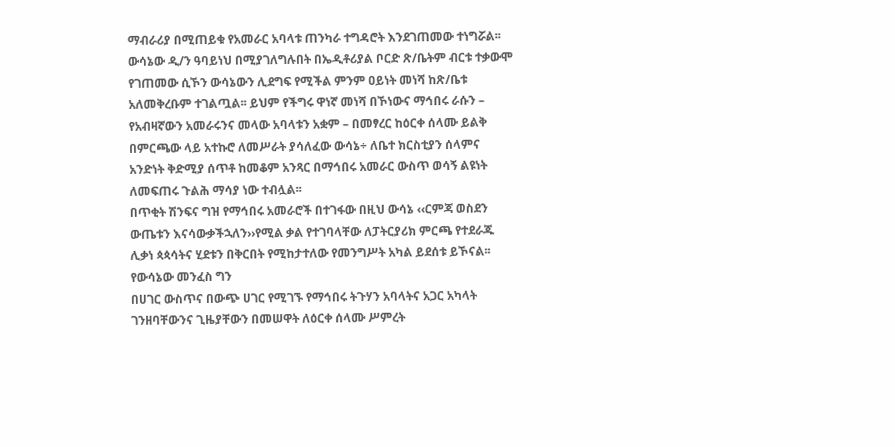ማብራሪያ በሚጠይቁ የአመራር አባላቱ ጠንካራ ተግዳሮት እንደገጠመው ተነግሯል፡፡
ውሳኔው ዲ/ን ዓባይነህ በሚያገለግሉበት በኤዲቶሪያል ቦርድ ጽ/ቤትም ብርቱ ተቃውሞ የገጠመው ሲኾን ውሳኔውን ሊደግፍ የሚችል ምንም ዐይነት መነሻ ከጽ/ቤቱ አለመቅረቡም ተገልጧል፡፡ ይህም የችግሩ ዋነኛ መነሻ በኾነውና ማኅበሩ ራሱን – የአብዛኛውን አመራሩንና መላው አባላቱን አቋም – በመፃረር ከዕርቀ ሰላሙ ይልቅ በምርጫው ላይ አተኩሮ ለመሥራት ያሳለፈው ውሳኔ÷ ለቤተ ክርስቲያን ሰላምና አንድነት ቅድሚያ ሰጥቶ ከመቆም አንጻር በማኅበሩ አመራር ውስጥ ወሳኝ ልዩነት ለመፍጠሩ ጉልሕ ማሳያ ነው ተብሏል፡፡
በጥቂት ሽንፍና ግዝ የማኅበሩ አመራሮች በተገፋው በዚህ ውሳኔ ‹‹ርምጃ ወስደን ውጤቱን እናሳውቃችኋለን››የሚል ቃል የተገባላቸው ለፓትርያሪክ ምርጫ የተደራጁ ሊቃነ ጳጳሳትና ሂደቱን በቅርበት የሚከታተለው የመንግሥት አካል ይደሰቱ ይኾናል፡፡ የውሳኔው መንፈስ ግን
በሀገር ውስጥና በውጭ ሀገር የሚገኙ የማኅበሩ ትጉሃን አባላትና አጋር አካላት ገንዘባቸውንና ጊዜያቸውን በመሠዋት ለዕርቀ ሰላሙ ሥምረት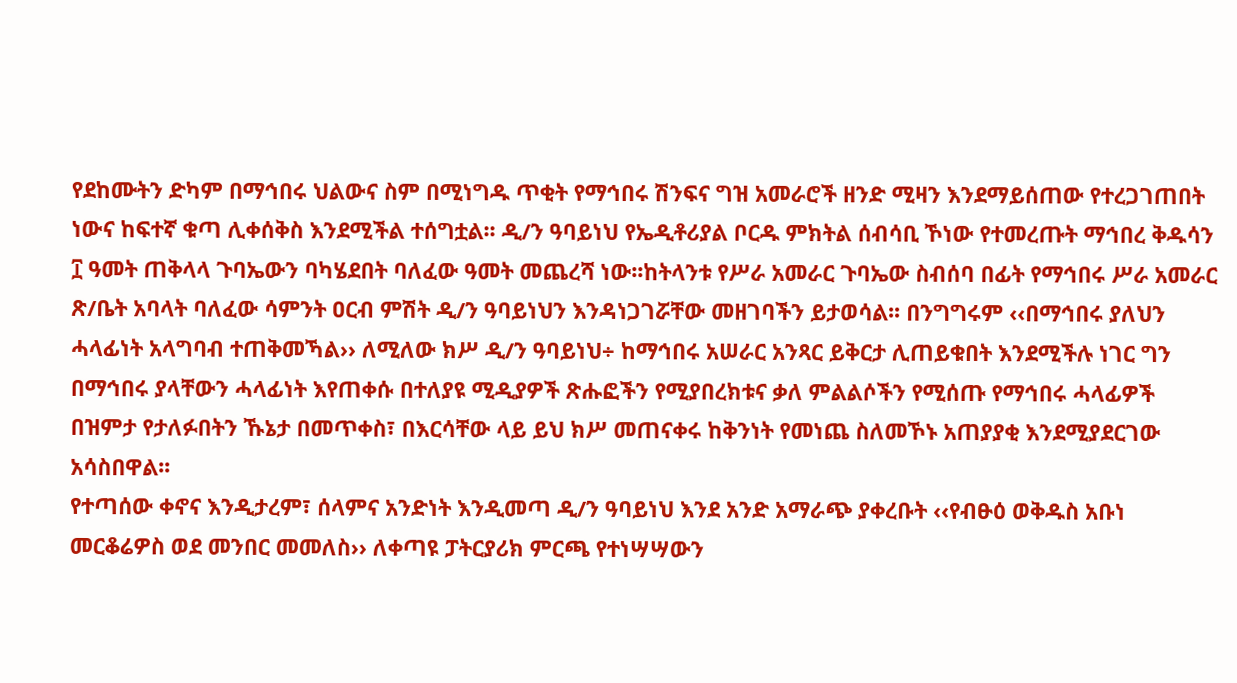የደከሙትን ድካም በማኅበሩ ህልውና ስም በሚነግዱ ጥቂት የማኅበሩ ሽንፍና ግዝ አመራሮች ዘንድ ሚዛን እንደማይሰጠው የተረጋገጠበት ነውና ከፍተኛ ቁጣ ሊቀሰቅስ እንደሚችል ተሰግቷል፡፡ ዲ/ን ዓባይነህ የኤዲቶሪያል ቦርዱ ምክትል ሰብሳቢ ኾነው የተመረጡት ማኅበረ ቅዱሳን ፲ ዓመት ጠቅላላ ጉባኤውን ባካሄደበት ባለፈው ዓመት መጨረሻ ነው፡፡ከትላንቱ የሥራ አመራር ጉባኤው ስብሰባ በፊት የማኅበሩ ሥራ አመራር ጽ/ቤት አባላት ባለፈው ሳምንት ዐርብ ምሽት ዲ/ን ዓባይነህን እንዳነጋገሯቸው መዘገባችን ይታወሳል፡፡ በንግግሩም ‹‹በማኅበሩ ያለህን ሓላፊነት አላግባብ ተጠቅመኻል›› ለሚለው ክሥ ዲ/ን ዓባይነህ÷ ከማኅበሩ አሠራር አንጻር ይቅርታ ሊጠይቁበት እንደሚችሉ ነገር ግን በማኅበሩ ያላቸውን ሓላፊነት እየጠቀሱ በተለያዩ ሚዲያዎች ጽሑፎችን የሚያበረክቱና ቃለ ምልልሶችን የሚሰጡ የማኅበሩ ሓላፊዎች በዝምታ የታለፉበትን ኹኔታ በመጥቀስ፣ በእርሳቸው ላይ ይህ ክሥ መጠናቀሩ ከቅንነት የመነጨ ስለመኾኑ አጠያያቂ እንደሚያደርገው አሳስበዋል፡፡
የተጣሰው ቀኖና እንዲታረም፣ ሰላምና አንድነት እንዲመጣ ዲ/ን ዓባይነህ እንደ አንድ አማራጭ ያቀረቡት ‹‹የብፁዕ ወቅዱስ አቡነ መርቆሬዎስ ወደ መንበር መመለስ›› ለቀጣዩ ፓትርያሪክ ምርጫ የተነሣሣውን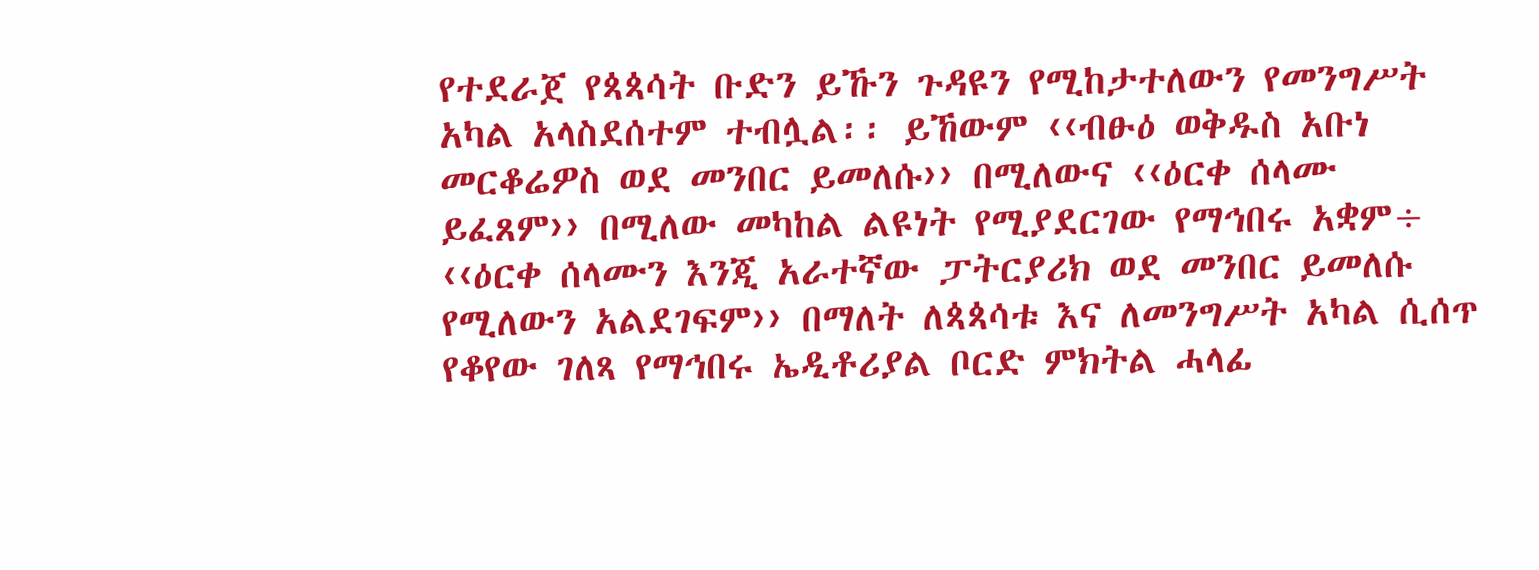የተደራጀ የጳጳሳት ቡድን ይኹን ጉዳዩን የሚከታተለውን የመንግሥት አካል አላስደሰተም ተብሏል፡፡ ይኸውም ‹‹ብፁዕ ወቅዱስ አቡነ መርቆሬዎስ ወደ መንበር ይመለሱ›› በሚለውና ‹‹ዕርቀ ሰላሙ ይፈጸም›› በሚለው መካከል ልዩነት የሚያደርገው የማኅበሩ አቋም÷ ‹‹ዕርቀ ሰላሙን እንጂ አራተኛው ፓትርያሪክ ወደ መንበር ይመለሱ የሚለውን አልደገፍም›› በማለት ለጳጳሳቱ እና ለመንግሥት አካል ሲሰጥ የቆየው ገለጻ የማኅበሩ ኤዲቶሪያል ቦርድ ምክትል ሓላፊ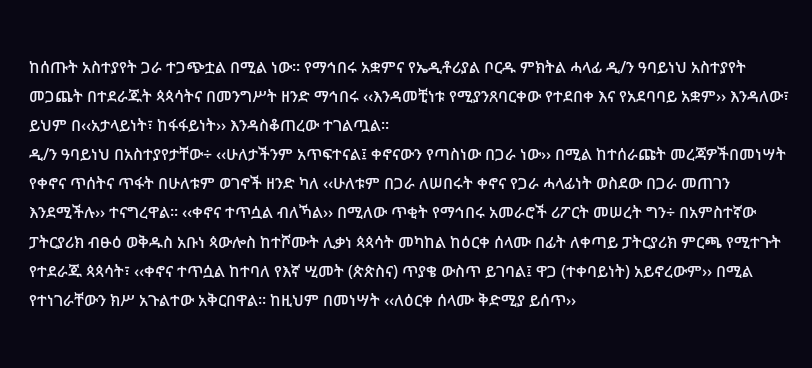ከሰጡት አስተያየት ጋራ ተጋጭቷል በሚል ነው፡፡ የማኅበሩ አቋምና የኤዲቶሪያል ቦርዱ ምክትል ሓላፊ ዲ/ን ዓባይነህ አስተያየት መጋጨት በተደራጁት ጳጳሳትና በመንግሥት ዘንድ ማኅበሩ ‹‹እንዳመቺነቱ የሚያንጸባርቀው የተደበቀ እና የአደባባይ አቋም›› እንዳለው፣ ይህም በ‹‹አታላይነት፣ ከፋፋይነት›› እንዳስቆጠረው ተገልጧል፡፡
ዲ/ን ዓባይነህ በአስተያየታቸው÷ ‹‹ሁለታችንም አጥፍተናል፤ ቀኖናውን የጣስነው በጋራ ነው›› በሚል ከተሰራጩት መረጃዎችበመነሣት የቀኖና ጥሰትና ጥፋት በሁለቱም ወገኖች ዘንድ ካለ ‹‹ሁለቱም በጋራ ለሠበሩት ቀኖና የጋራ ሓላፊነት ወስደው በጋራ መጠገን እንደሚችሉ›› ተናግረዋል፡፡ ‹‹ቀኖና ተጥሷል ብለኻል›› በሚለው ጥቂት የማኅበሩ አመራሮች ሪፖርት መሠረት ግን÷ በአምስተኛው ፓትርያሪክ ብፁዕ ወቅዱስ አቡነ ጳውሎስ ከተሾሙት ሊቃነ ጳጳሳት መካከል ከዕርቀ ሰላሙ በፊት ለቀጣይ ፓትርያሪክ ምርጫ የሚተጉት የተደራጁ ጳጳሳት፣ ‹‹ቀኖና ተጥሷል ከተባለ የእኛ ሢመት (ጵጵስና) ጥያቄ ውስጥ ይገባል፤ ዋጋ (ተቀባይነት) አይኖረውም›› በሚል የተነገራቸውን ክሥ አጉልተው አቅርበዋል፡፡ ከዚህም በመነሣት ‹‹ለዕርቀ ሰላሙ ቅድሚያ ይሰጥ››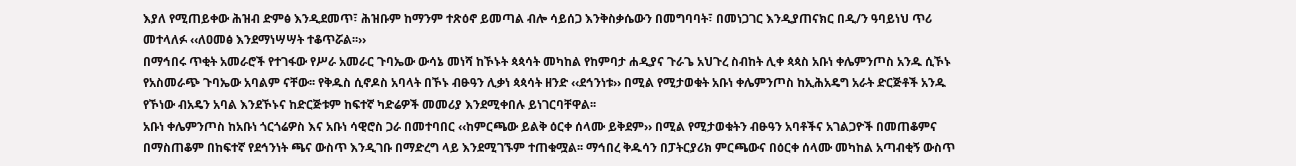እያለ የሚጠይቀው ሕዝብ ድምፅ እንዲደመጥ፣ ሕዝቡም ከማንም ተጽዕኖ ይመጣል ብሎ ሳይሰጋ እንቅስቃሴውን በመግባባት፣ በመነጋገር እንዲያጠናክር በዲ/ን ዓባይነህ ጥሪ መተላለፉ ‹‹ለዐመፅ እንደማነሣሣት ተቆጥሯል፡፡››
በማኅበሩ ጥቂት አመራሮች የተገፋው የሥራ አመራር ጉባኤው ውሳኔ መነሻ ከኾኑት ጳጳሳት መካከል የከምባታ ሐዲያና ጉራጌ አህጉረ ስብከት ሊቀ ጳጳስ አቡነ ቀሌምንጦስ አንዱ ሲኾኑ የአስመራጭ ጉባኤው አባልም ናቸው፡፡ የቅዱስ ሲኖዶስ አባላት በኾኑ ብፁዓን ሊቃነ ጳጳሳት ዘንድ ‹‹ደኅንነቱ›› በሚል የሚታወቁት አቡነ ቀሌምንጦስ ከኢሕአዴግ አራት ድርጅቶች አንዱ የኾነው ብአዴን አባል እንደኾኑና ከድርጅቱም ከፍተኛ ካድሬዎች መመሪያ እንደሚቀበሉ ይነገርባቸዋል፡፡
አቡነ ቀሌምንጦስ ከአቡነ ጎርጎሬዎስ እና አቡነ ሳዊሮስ ጋራ በመተባበር ‹‹ከምርጫው ይልቅ ዕርቀ ሰላሙ ይቅደም›› በሚል የሚታወቁትን ብፁዓን አባቶችና አገልጋዮች በመጠቆምና በማስጠቆም በከፍተኛ የደኅንነት ጫና ውስጥ እንዲገቡ በማድረግ ላይ እንደሚገኙም ተጠቁሟል፡፡ ማኅበረ ቅዱሳን በፓትርያሪክ ምርጫውና በዕርቀ ሰላሙ መካከል አጣብቂኝ ውስጥ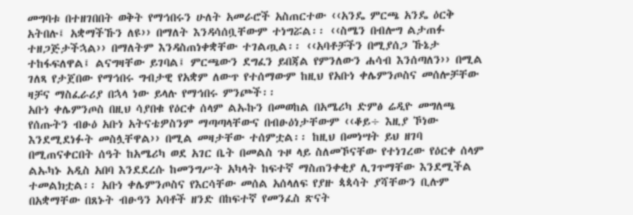መግባቱ በተዘገበበት ወቅት የማኅበሩን ሁለት አመራሮች አስጠርተው ‹‹አንዴ ምርጫ አንዴ ዕርቅ አትበሉ፤ አቋማችኹን ለዩ›› በማለት እንዳሳሰቧቸውም ተነግሯል፡፡ ‹‹ስሜን በብሎግ ልታጠፉ ተዘጋጅታችኋል›› በማለትም እንዳስጠነቀቋቸው ተገልጧል፡፡ ‹‹አባቶቻችን በሚያሰጋ ኹኔታ ተከፋፍለዋል፤ ልናግዛቸው ይገባል፤ ምርጫውን ደግፈን ይበጃል የምንለውን ሐሳብ እንሰጣለን›› በሚል ገለጻ የታጀበው የማኅበሩ ግብታዊ የአቋም ለውጥ የተሰማውም ከዚህ የአቡነ ቀሌምንጦስና መሰሎቻቸው ዛቻና ማስፈራሪያ በኋላ ነው ይላሉ የማኅበሩ ምንጮች፡፡
አቡነ ቀሌምንጦስ በዚህ ሳያበቁ የዕርቀ ሰላም ልኡኩን በመወከል በአሜሪካ ድምፅ ሬዲዮ መግለጫ የሰጡትን ብፁዕ አቡነ አትናቴዎስንም ማጣጣላቸውና በብፁዕነታቸውም ‹‹ቆይ÷ እዚያ ኾነው እንደሚደነፉት መስሏቸዋል›› በሚል መዛታቸው ተሰምቷል፡፡ ከዚህ በመነሣት ይህ ዘገባ በሚጠናቀርበት ሰዓት ከአሜሪካ ወደ አገር ቤት በመልስ ጉዞ ላይ ስለመኾናቸው የተነገረው የዕርቀ ሰላም ልኡካኑ አዲስ አበባ እንደደረሱ ከመንግሥት አካላት ከፍተኛ ማስጠንቀቂያ ሊገጥማቸው እንደሚችል ተመልክቷል፡፡ አቡነ ቀሌምንጦስና የእርሳቸው መሰል አሰላለፍ የያዙ ጳጳሳት ያሻቸውን ቢሉም በአቋማቸው በጸኑት ብፁዓን አባቶች ዘንድ በከፍተኛ የመንፈስ ጽናት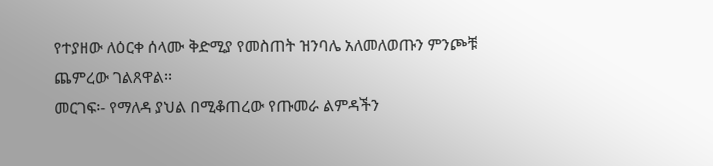የተያዘው ለዕርቀ ሰላሙ ቅድሚያ የመስጠት ዝንባሌ አለመለወጡን ምንጮቹ ጨምረው ገልጸዋል፡፡
መርገፍ፡- የማለዳ ያህል በሚቆጠረው የጡመራ ልምዳችን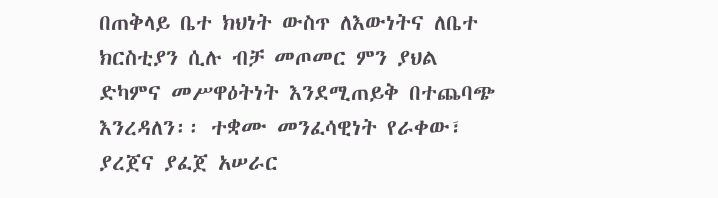በጠቅላይ ቤተ ክህነት ውስጥ ለእውነትና ለቤተ ክርስቲያን ሲሉ ብቻ መጦመር ምን ያህል ድካምና መሥዋዕትነት እንደሚጠይቅ በተጨባጭ እንረዳለን፡፡ ተቋሙ መንፈሳዊነት የራቀው፣ ያረጀና ያፈጀ አሠራር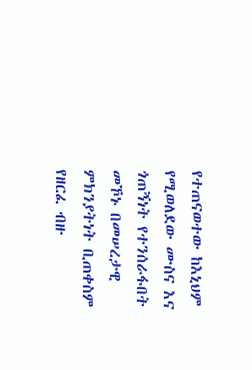የተጠናወተው ከእኒህም የሚወለደው ሙስና እና ጎጠኝነት የተንሰራፋበት መኾኑ በመሠረታዊ ምክንያትነት ቢጠቀስም የዘርፈ ብዙ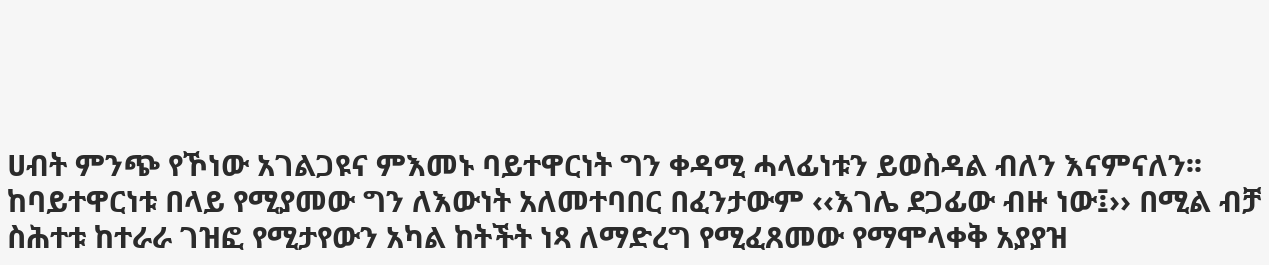ሀብት ምንጭ የኾነው አገልጋዩና ምእመኑ ባይተዋርነት ግን ቀዳሚ ሓላፊነቱን ይወስዳል ብለን እናምናለን፡፡
ከባይተዋርነቱ በላይ የሚያመው ግን ለእውነት አለመተባበር በፈንታውም ‹‹እገሌ ደጋፊው ብዙ ነው፤›› በሚል ብቻ ስሕተቱ ከተራራ ገዝፎ የሚታየውን አካል ከትችት ነጻ ለማድረግ የሚፈጸመው የማሞላቀቅ አያያዝ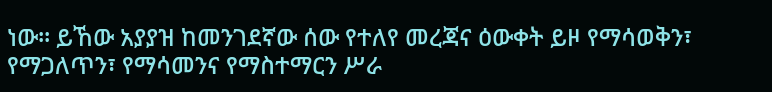ነው፡፡ ይኸው አያያዝ ከመንገደኛው ሰው የተለየ መረጃና ዕውቀት ይዞ የማሳወቅን፣ የማጋለጥን፣ የማሳመንና የማስተማርን ሥራ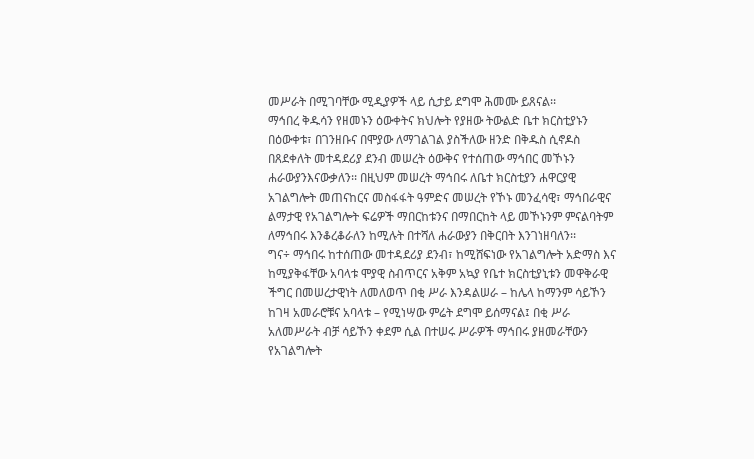መሥራት በሚገባቸው ሚዲያዎች ላይ ሲታይ ደግሞ ሕመሙ ይጸናል፡፡
ማኅበረ ቅዱሳን የዘመኑን ዕውቀትና ክህሎት የያዘው ትውልድ ቤተ ክርስቲያኑን በዕውቀቱ፣ በገንዘቡና በሞያው ለማገልገል ያስችለው ዘንድ በቅዱስ ሲኖዶስ በጸደቀለት መተዳደሪያ ደንብ መሠረት ዕውቅና የተሰጠው ማኅበር መኾኑን ሐራውያንእናውቃለን፡፡ በዚህም መሠረት ማኅበሩ ለቤተ ክርስቲያን ሐዋርያዊ አገልግሎት መጠናከርና መስፋፋት ዓምድና መሠረት የኾኑ መንፈሳዊ፣ ማኅበራዊና ልማታዊ የአገልግሎት ፍሬዎች ማበርከቱንና በማበርከት ላይ መኾኑንም ምናልባትም ለማኅበሩ እንቆረቆራለን ከሚሉት በተሻለ ሐራውያን በቅርበት እንገነዘባለን፡፡
ግና÷ ማኅበሩ ከተሰጠው መተዳደሪያ ደንብ፣ ከሚሸፍነው የአገልግሎት አድማስ እና ከሚያቅፋቸው አባላቱ ሞያዊ ስብጥርና አቅም አኳያ የቤተ ክርስቲያኒቱን መዋቅራዊ ችግር በመሠረታዊነት ለመለወጥ በቂ ሥራ እንዳልሠራ – ከሌላ ከማንም ሳይኾን ከገዛ አመራሮቹና አባላቱ – የሚነሣው ምሬት ደግሞ ይሰማናል፤ በቂ ሥራ አለመሥራት ብቻ ሳይኾን ቀደም ሲል በተሠሩ ሥራዎች ማኅበሩ ያዘመራቸውን የአገልግሎት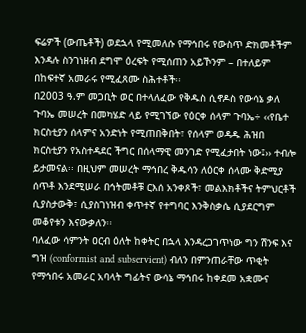ፍሬዎች (ውጤቶች) ወደኋላ የሚመለሱ የማኅበሩ የውስጥ ድክመቶችም እንዳሉ ስንገነዘብ ደግሞ ዕረፍት የሚሰጠን አይኾንም – በተለይም በከፍተኛ አመራሩ የሚፈጸሙ ስሕተቶች፡፡
በ2003 ዓ.ም መጋቢት ወር በተላለፈው የቅዱስ ሲኖዶስ የውሳኔ ቃለ ጉባኤ መሠረት በመካሄድ ላይ የሚገኘው የዕርቀ ሰላም ጉባኤ÷ ‹‹የቤተ ክርስቲያን ሰላምና አንድነት የሚጠበቅበት፣ የሰላም ወዳዱ ሕዝበ ክርስቲያን የአስተዳደር ችግር በሰላማዊ መንገድ የሚፈታበት ነው፤›› ተብሎ ይታመናል፡፡ በዚህም መሠረት ማኅበረ ቅዱሳን ለዕርቀ ሰላሙ ቅድሚያ ሰጥቶ እንደሚሠራ በኅትመቶቹ ርእሰ አንቀጾች፣ መልእክቶችና ትምህርቶች ሲያስታውቅ፣ ሲያስገነዝብ ቀጥተኛ የተግባር እንቅስቃሴ ሲያደርግም መቆየቱን እናውቃለን፡፡
ባለፈው ሳምንት ዐርብ ዕለት ከቀትር በኋላ እንዳረጋገጥነው ግን ሽንፍ እና ግዝ (conformist and subservient) ብለን በምንጠራቸው ጥቂት የማኅበሩ አመራር አባላት ግፊትና ውሳኔ ማኅበሩ ከቀደመ አቋሙና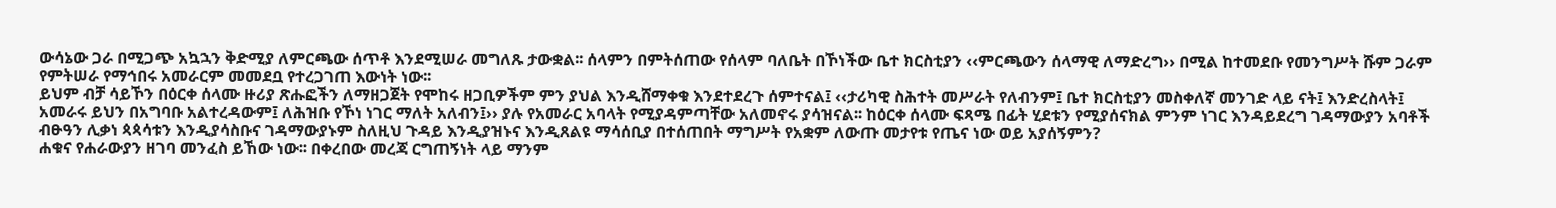ውሳኔው ጋራ በሚጋጭ አኳኋን ቅድሚያ ለምርጫው ሰጥቶ እንደሚሠራ መግለጹ ታውቋል፡፡ ሰላምን በምትሰጠው የሰላም ባለቤት በኾነችው ቤተ ክርስቲያን ‹‹ምርጫውን ሰላማዊ ለማድረግ›› በሚል ከተመደቡ የመንግሥት ሹም ጋራም የምትሠራ የማኅበሩ አመራርም መመደቧ የተረጋገጠ እውነት ነው፡፡
ይህም ብቻ ሳይኾን በዕርቀ ሰላሙ ዙሪያ ጽሑፎችን ለማዘጋጀት የሞከሩ ዘጋቢዎችም ምን ያህል እንዲሸማቀቁ እንደተደረጉ ሰምተናል፤ ‹‹ታሪካዊ ስሕተት መሥራት የለብንም፤ ቤተ ክርስቲያን መስቀለኛ መንገድ ላይ ናት፤ እንድረስላት፤ አመራሩ ይህን በአግባቡ አልተረዳውም፤ ለሕዝቡ የኾነ ነገር ማለት አለብን፤›› ያሉ የአመራር አባላት የሚያዳምጣቸው አለመኖሩ ያሳዝናል፡፡ ከዕርቀ ሰላሙ ፍጻሜ በፊት ሂደቱን የሚያሰናክል ምንም ነገር እንዳይደረግ ገዳማውያን አባቶች ብፁዓን ሊቃነ ጳጳሳቱን እንዲያሳስቡና ገዳማውያኑም ስለዚህ ጉዳይ እንዲያዝኑና እንዲጸልዩ ማሳሰቢያ በተሰጠበት ማግሥት የአቋም ለውጡ መታየቱ የጤና ነው ወይ አያሰኝምን?
ሐቁና የሐራውያን ዘገባ መንፈስ ይኸው ነው፡፡ በቀረበው መረጃ ርግጠኝነት ላይ ማንም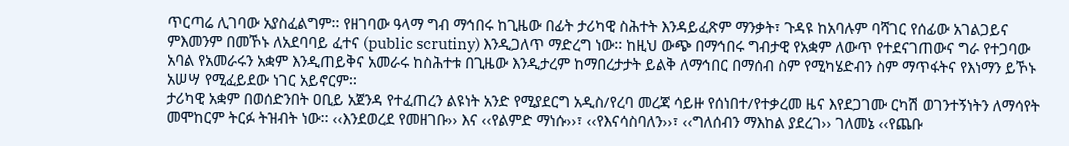ጥርጣሬ ሊገባው አያስፈልግም፡፡ የዘገባው ዓላማ ግብ ማኅበሩ ከጊዜው በፊት ታሪካዊ ስሕተት እንዳይፈጽም ማንቃት፣ ጉዳዩ ከአባሉም ባሻገር የሰፊው አገልጋይና ምእመንም በመኾኑ ለአደባባይ ፈተና (public scrutiny) እንዲጋለጥ ማድረግ ነው፡፡ ከዚህ ውጭ በማኅበሩ ግብታዊ የአቋም ለውጥ የተደናገጠውና ግራ የተጋባው አባል የአመራሩን አቋም እንዲጠይቅና አመራሩ ከስሕተቱ በጊዜው እንዲታረም ከማበረታታት ይልቅ ለማኅበር በማሰብ ስም የሚካሄድብን ስም ማጥፋትና የእነማን ይኾኑ አሠሣ የሚፈይደው ነገር አይኖርም፡፡
ታሪካዊ አቋም በወሰድንበት ዐቢይ አጀንዳ የተፈጠረን ልዩነት አንድ የሚያደርግ አዲስ/የረባ መረጃ ሳይዙ የሰነበተ/የተቃረመ ዜና እየደጋገሙ ርካሽ ወገንተኝነትን ለማሳየት መሞከርም ትርፉ ትዝብት ነው፡፡ ‹‹እንደወረደ የመዘገቡ›› እና ‹‹የልምድ ማነሱ››፣ ‹‹የእናሳስባለን››፣ ‹‹ግለሰብን ማእከል ያደረገ›› ገለመኔ ‹‹የጨቡ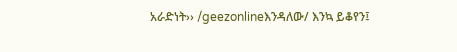አራድነት›› /geezonlineእንዳለው/ እንኳ ይቆየን፤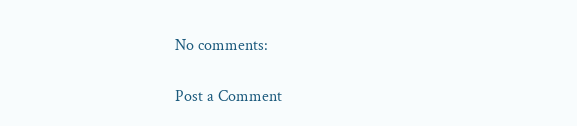No comments:

Post a Comment